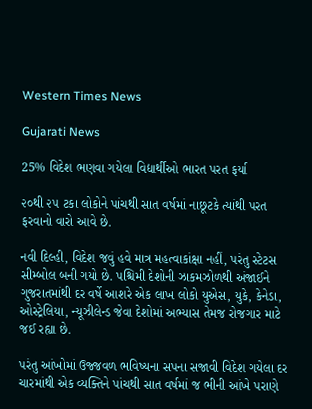Western Times News

Gujarati News

25% વિદેશ ભણવા ગયેલા વિદ્યાર્થીઓ ભારત પરત ફર્યા

૨૦થી ૨૫ ટકા લોકોને પાંચથી સાત વર્ષમાં નાછૂટકે ત્યાંથી પરત ફરવાનો વારો આવે છે.

નવી દિલ્હી, વિદેશ જવું હવે માત્ર મહત્વાકાંક્ષા નહીં, પરંતુ સ્ટેટસ સીમ્બોલ બની ગયો છે. પશ્ચિમી દેશોની ઝાકમઝોળથી અંજાઈને ગુજરાતમાંથી દર વર્ષે આશરે એક લાખ લોકો યુએસ, યુકે, કેનેડા, ઓસ્ટ્રેલિયા, ન્યૂઝીલેન્ડ જેવા દેશોમાં અભ્યાસ તેમજ રોજગાર માટે જઈ રહ્યા છે.

પરંતુ આંખોમાં ઉજ્જવળ ભવિષ્યના સપના સજાવી વિદેશ ગયેલા દર ચારમાંથી એક વ્યક્તિને પાંચથી સાત વર્ષમાં જ ભીની આંખે પરાણે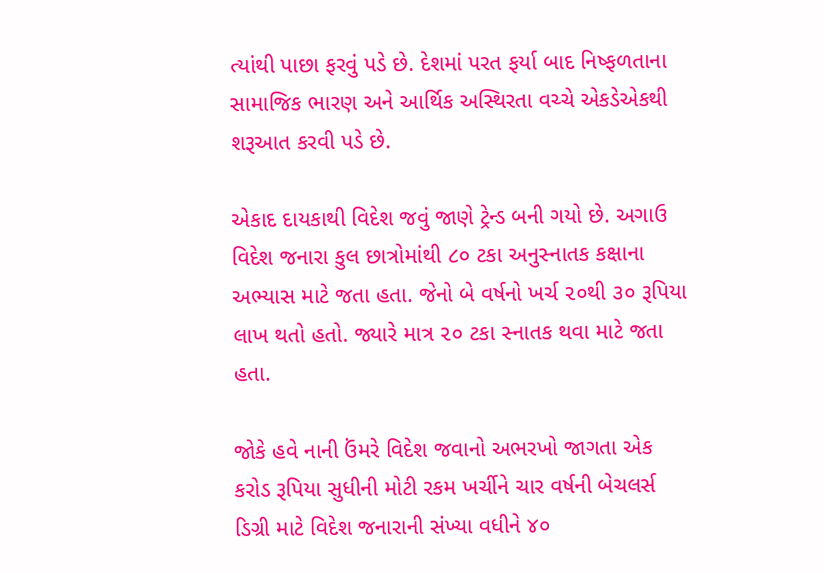ત્યાંથી પાછા ફરવું પડે છે. દેશમાં પરત ફર્યા બાદ નિષ્ફળતાના સામાજિક ભારણ અને આર્થિક અસ્થિરતા વચ્ચે એકડેએકથી શરૂઆત કરવી પડે છે.

એકાદ દાયકાથી વિદેશ જવું જાણે ટ્રેન્ડ બની ગયો છે. અગાઉ વિદેશ જનારા કુલ છાત્રોમાંથી ૮૦ ટકા અનુસ્નાતક કક્ષાના અભ્યાસ માટે જતા હતા. જેનો બે વર્ષનો ખર્ચ ૨૦થી ૩૦ રૂપિયા લાખ થતો હતો. જ્યારે માત્ર ૨૦ ટકા સ્નાતક થવા માટે જતા હતા.

જોકે હવે નાની ઉંમરે વિદેશ જવાનો અભરખો જાગતા એક કરોડ રૂપિયા સુધીની મોટી રકમ ખર્ચીને ચાર વર્ષની બેચલર્સ ડિગ્રી માટે વિદેશ જનારાની સંખ્યા વધીને ૪૦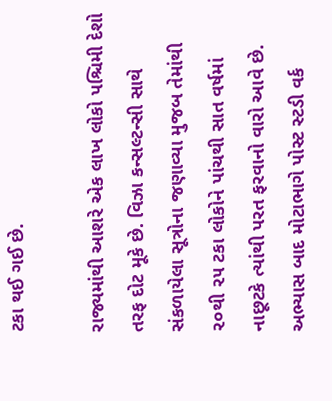ટકા થઈ ગઈ છે.

રાજ્યમાંથી આશરે એક લાખ લોકો પશ્ચિમી દેશો તરફ દોટ મૂકે છે. વિઝા કન્સલ્ટન્સી સાથે સંકળાયેલા સૂત્રોના જણાવ્યા મુજબ તેમાંથી ૨૦થી ૨૫ ટકા લોકોને પાંચથી સાત વર્ષમાં નાછૂટકે ત્યાંથી પરત ફરવાનો વારો આવે છે. અભ્યાસ બાદ મોટાભાગે પોસ્ટ સ્ટડી વર્ક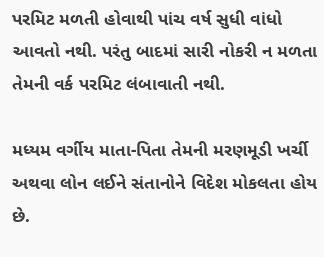પરમિટ મળતી હોવાથી પાંચ વર્ષ સુધી વાંધો આવતો નથી. પરંતુ બાદમાં સારી નોકરી ન મળતા તેમની વર્ક પરમિટ લંબાવાતી નથી.

મધ્યમ વર્ગીય માતા-પિતા તેમની મરણમૂડી ખર્ચી અથવા લોન લઈને સંતાનોને વિદેશ મોકલતા હોય છે.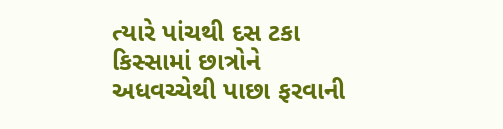ત્યારે પાંચથી દસ ટકા કિસ્સામાં છાત્રોને અધવચ્ચેથી પાછા ફરવાની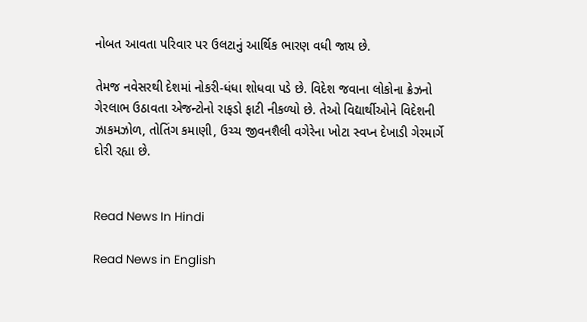નોબત આવતા પરિવાર પર ઉલટાનું આર્થિક ભારણ વધી જાય છે.

તેમજ નવેસરથી દેશમાં નોકરી-ધંધા શોધવા પડે છે. વિદેશ જવાના લોકોના ક્રેઝનો ગેરલાભ ઉઠાવતા એજન્ટોનો રાફડો ફાટી નીકળ્યો છે. તેઓ વિદ્યાર્થીઓને વિદેશની ઝાકમઝોળ, તોતિંગ કમાણી, ઉચ્ચ જીવનશૈલી વગેરેના ખોટા સ્વપ્ન દેખાડી ગેરમાર્ગે દોરી રહ્યા છે.


Read News In Hindi

Read News in English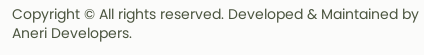Copyright © All rights reserved. Developed & Maintained by Aneri Developers.